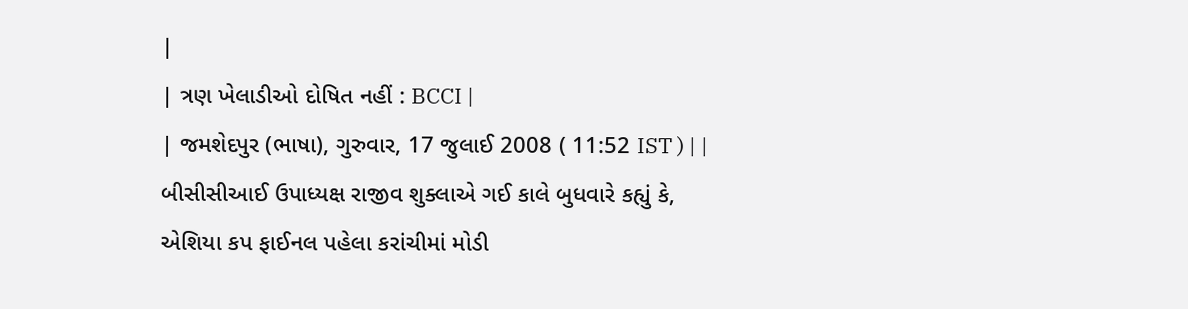|
| ત્રણ ખેલાડીઓ દોષિત નહીં : BCCI |
| જમશેદપુર (ભાષા), ગુરુવાર, 17 જુલાઈ 2008 ( 11:52 IST ) | |
બીસીસીઆઈ ઉપાધ્યક્ષ રાજીવ શુક્લાએ ગઈ કાલે બુધવારે કહ્યું કે, એશિયા કપ ફાઈનલ પહેલા કરાંચીમાં મોડી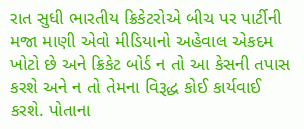રાત સુધી ભારતીય ક્રિકેટરોએ બીચ પર પાર્ટીની મજા માણી એવો મીડિયાનો અહેવાલ એકદમ ખોટો છે અને ક્રિકેટ બોર્ડ ન તો આ કેસની તપાસ કરશે અને ન તો તેમના વિરૂદ્ધ કોઈ કાર્યવાઈ કરશે. પોતાના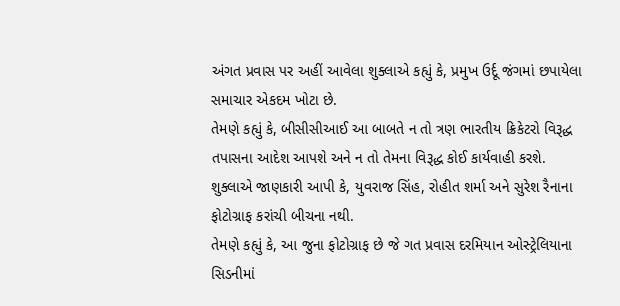અંગત પ્રવાસ પર અહીં આવેલા શુક્લાએ કહ્યું કે, પ્રમુખ ઉર્દૂ જંગમાં છપાયેલા સમાચાર એકદમ ખોટા છે.
તેમણે કહ્યું કે, બીસીસીઆઈ આ બાબતે ન તો ત્રણ ભારતીય ક્રિકેટરો વિરૂદ્ધ તપાસના આદેશ આપશે અને ન તો તેમના વિરૂદ્ધ કોઈ કાર્યવાહી કરશે.
શુક્લાએ જાણકારી આપી કે, યુવરાજ સિંહ, રોહીત શર્મા અને સુરેશ રૈનાના ફોટોગ્રાફ કરાંચી બીચના નથી.
તેમણે કહ્યું કે, આ જુના ફોટોગ્રાફ છે જે ગત પ્રવાસ દરમિયાન ઓસ્ટ્રેલિયાના સિડનીમાં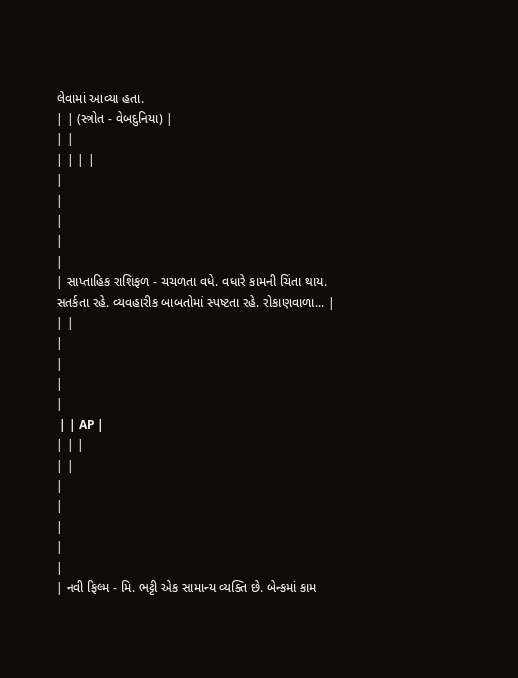લેવામાં આવ્યા હતા.
| | (સ્ત્રોત - વેબદુનિયા) |
| |
| | | |
|
|
|
|
|
| સાપ્તાહિક રાશિફળ - ચચળતા વધે. વધારે કામની ચિંતા થાય. સતર્કતા રહે. વ્યવહારીક બાબતોમાં સ્પષ્ટતા રહે. રોકાણવાળા... |
| |
|
|
|
|
 | | AP |
| | |
| |
|
|
|
|
|
| નવી ફિલ્મ - મિ. ભટ્ટી એક સામાન્ય વ્યક્તિ છે. બેન્કમાં કામ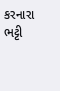કરનારા ભટ્ટી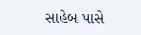સાહેબ પાસે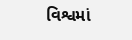વિશ્વમાં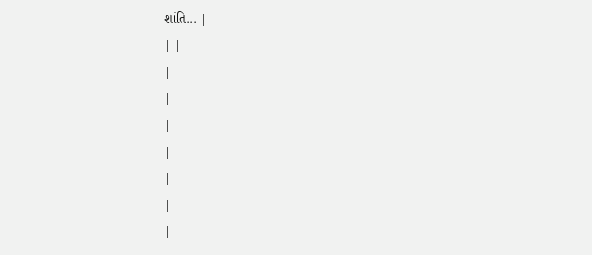શાંતિ... |
| |
|
|
|
|
|
|
|